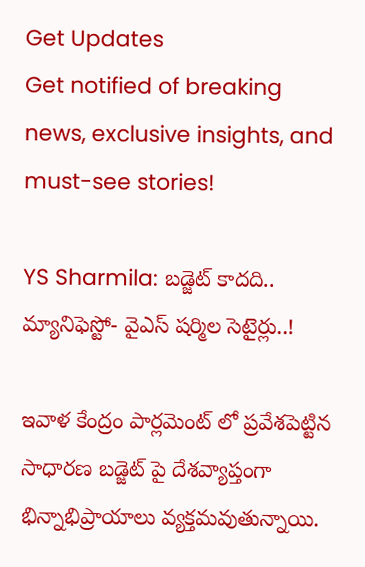Get Updates
Get notified of breaking news, exclusive insights, and must-see stories!

YS Sharmila: బడ్జెట్ కాదది.. మ్యానిఫెస్టో- వైఎస్ షర్మిల సెటైర్లు..!

ఇవాళ కేంద్రం పార్లమెంట్ లో ప్రవేశపెట్టిన సాధారణ బడ్జెట్ పై దేశవ్యాప్తంగా భిన్నాభిప్రాయాలు వ్యక్తమవుతున్నాయి.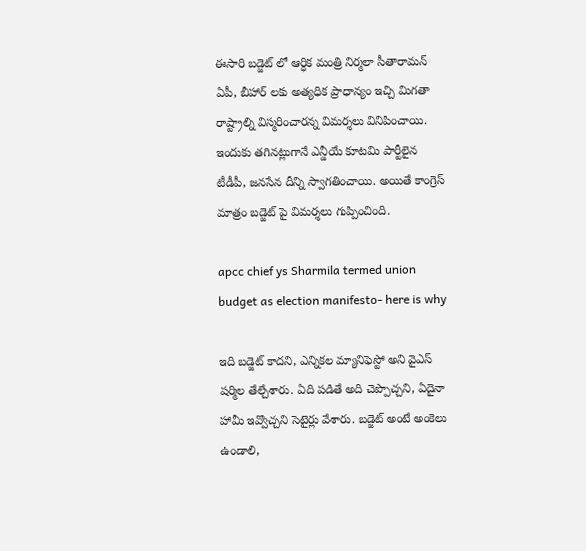ఈసారి బడ్జెట్ లో ఆర్ధిక మంత్రి నిర్మలా సీతారామన్ ఏపీ, బీహార్ లకు అత్యధిక ప్రాధాన్యం ఇచ్చి మిగతా రాష్ట్రాల్ని విస్మరించారన్న విమర్శలు వినిపించాయి. ఇందుకు తగినట్లుగానే ఎన్డీయే కూటమి పార్టీలైన టీడీపీ, జనసేన దీన్ని స్వాగతించాయి. అయితే కాంగ్రెస్ మాత్రం బడ్జెట్ పై విమర్శలు గుప్పించింది.

apcc chief ys Sharmila termed union budget as election manifesto- here is why

ఇది బడ్జెట్ కాదని, ఎన్నికల మ్యానిఫెస్టో అని వైఎస్ షర్మిల తేల్చేశారు. ఏది పడితే అది చెప్పొచ్చని, ఏదైనా హామీ ఇవ్వొచ్చని సెటైర్లు వేశారు. బడ్జెట్ అంటే అంకెలు ఉండాలి,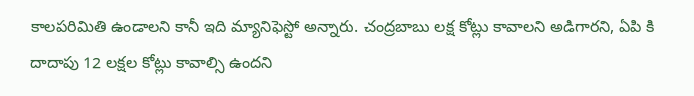కాలపరిమితి ఉండాలని కానీ ఇది మ్యానిఫెస్టో అన్నారు. చంద్రబాబు లక్ష కోట్లు కావాలని అడిగారని, ఏపి కి దాదాపు 12 లక్షల కోట్లు కావాల్సి ఉందని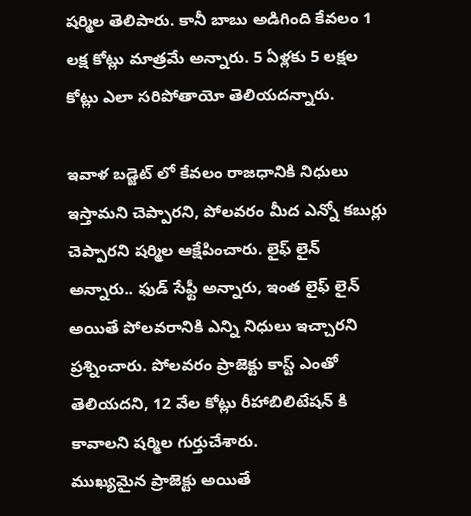షర్మిల తెలిపారు. కానీ బాబు అడిగింది కేవలం 1 లక్ష కోట్లు మాత్రమే అన్నారు. 5 ఏళ్లకు 5 లక్షల కోట్లు ఎలా సరిపోతాయో తెలియదన్నారు.

ఇవాళ బడ్జెట్ లో కేవలం రాజధానికి నిధులు ఇస్తామని చెప్పారని, పోలవరం మీద ఎన్నో కబుర్లు చెప్పారని షర్మిల ఆక్షేపించారు. లైఫ్ లైన్ అన్నారు.. ఫుడ్ సేఫ్టీ అన్నారు, ఇంత లైఫ్ లైన్ అయితే పోలవరానికి ఎన్ని నిధులు ఇచ్చారని ప్రశ్నించారు. పోలవరం ప్రాజెక్టు కాస్ట్ ఎంతో తెలియదని, 12 వేల కోట్లు రీహాబిలిటేషన్ కి కావాలని షర్మిల గుర్తుచేశారు.
ముఖ్యమైన ప్రాజెక్టు అయితే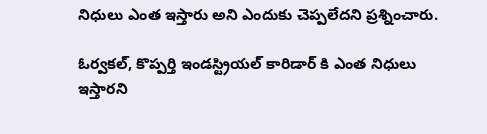నిధులు ఎంత ఇస్తారు అని ఎందుకు చెప్పలేదని ప్రశ్నించారు.

ఓర్వకల్, కొప్పర్తి ఇండస్ట్రియల్ కారిడార్ కి ఎంత నిధులు ఇస్తారని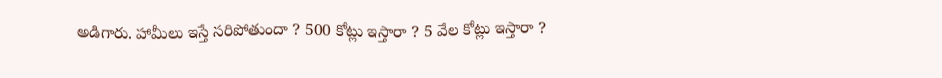అడిగారు. హామీలు ఇస్తే సరిపోతుందా ? 500 కోట్లు ఇస్తారా ? 5 వేల కోట్లు ఇస్తారా ?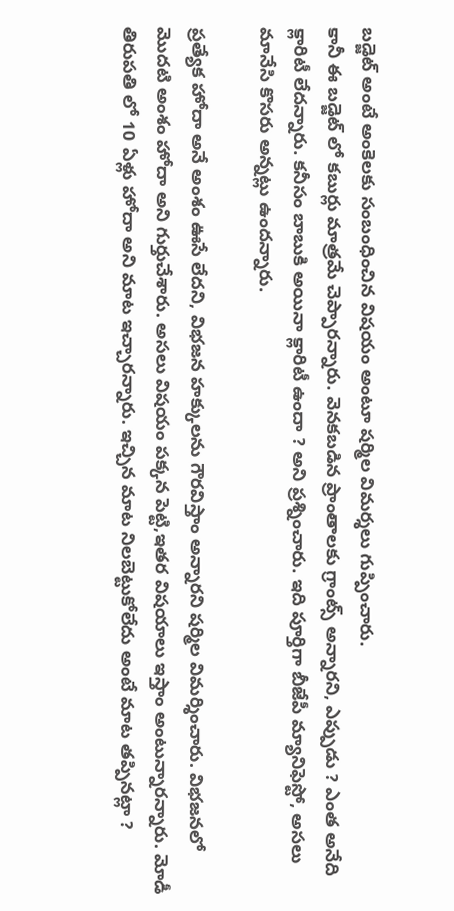బడ్జెట్ అంటే అంకెలకు సంబంధించిన విషయం అంటూ షర్మిల విమర్శలు గుప్పించారు.
కానీ ఈ బడ్జెట్ లో కబుర్లు మాత్రమే చెప్పారన్నారు. వెనకబడిన ప్రాంతాలకు గ్రాంట్స్ అన్నారని, ఎప్పుడు ? ఎంత అనేది క్లారిటీ లేదన్నారు. కనీసం బాబుకి అయినా క్లారిటీ ఉందా ? అని ప్రశ్నించారు. ఇది పూర్తిగా బీజేపీ మ్యానిఫెస్టో, అసలు మానేసి కొసరు అన్నట్లు ఉందన్నారు.

ప్రత్యేక హోదా అనే అంశం ఊసే లేదని, విభజన హక్కులను గౌరవిస్తాం అన్నారని షర్మిల విమర్శించారు. విభజనలో మొదటి అంశం హోదా అని గుర్తుచేశారు. అసలు విషయం పక్కన పెట్టి,ఇతర విషయాలు ఇస్తాం అంటున్నారన్నారు. మోడీ తిరుపతి లో 10 ఏళ్లు హోదా అని మాట ఇచ్చారన్నారు. ఇచ్చిన మాట నిలబెట్టుకోలేదు అంటే మాట తప్పినట్లా ?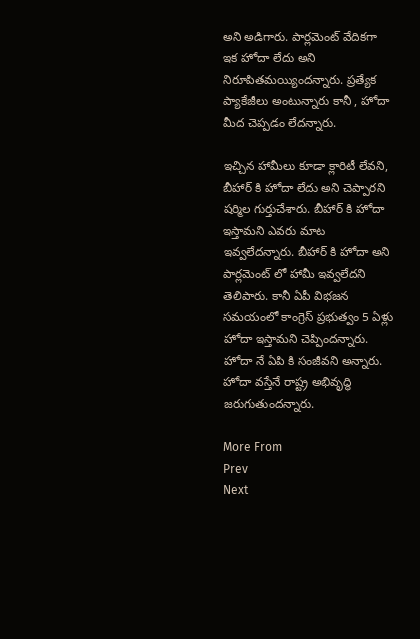అని అడిగారు. పార్లమెంట్ వేదికగా ఇక హోదా లేదు అని నిరూపితమయ్యిందన్నారు. ప్రత్యేక ప్యాకేజీలు అంటున్నారు కానీ , హోదా మీద చెప్పడం లేదన్నారు.

ఇచ్చిన హామీలు కూడా క్లారిటీ లేవని, బీహార్ కి హోదా లేదు అని చెప్పారని షర్మిల గుర్తుచేశారు. బీహార్ కి హోదా ఇస్తామని ఎవరు మాట ఇవ్వలేదన్నారు. బీహార్ కి హోదా అని పార్లమెంట్ లో హామీ ఇవ్వలేదని తెలిపారు. కానీ ఏపీ విభజన సమయంలో కాంగ్రెస్ ప్రభుత్వం 5 ఏళ్లు హోదా ఇస్తామని చెప్పిందన్నారు. హోదా నే ఏపి కి సంజీవని అన్నారు. హోదా వస్తేనే రాష్ట్ర అభివృద్ధి జరుగుతుందన్నారు.

More From
Prev
Next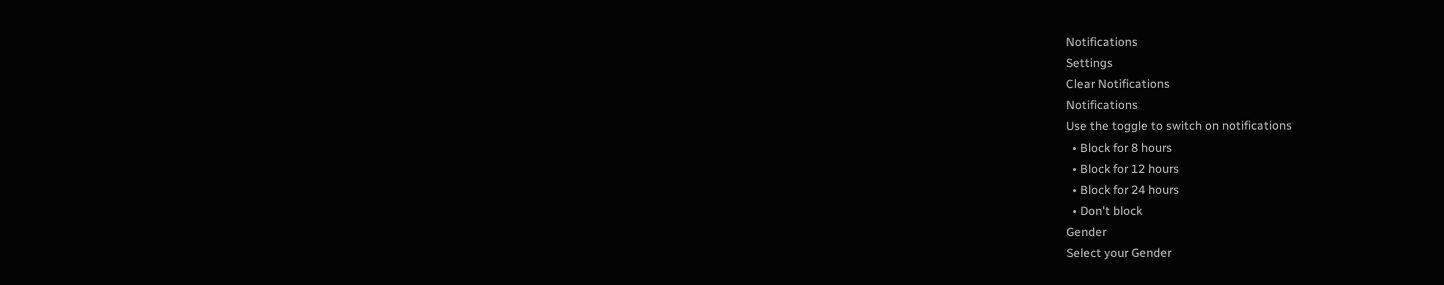Notifications
Settings
Clear Notifications
Notifications
Use the toggle to switch on notifications
  • Block for 8 hours
  • Block for 12 hours
  • Block for 24 hours
  • Don't block
Gender
Select your Gender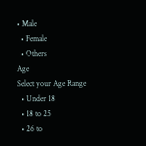• Male
  • Female
  • Others
Age
Select your Age Range
  • Under 18
  • 18 to 25
  • 26 to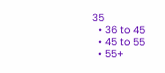35
  • 36 to 45
  • 45 to 55
  • 55+